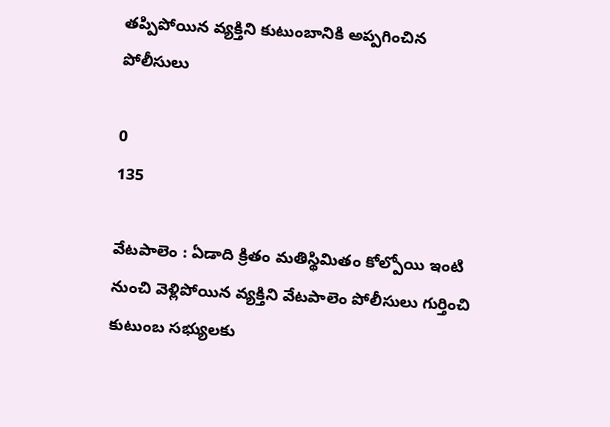తప్పిపోయిన వ్యక్తిని కుటుంబానికి అప్పగించిన పోలీసులు

0
135

వేటపాలెం : ఏడాది క్రితం మతిస్థిమితం కోల్పోయి ఇంటి నుంచి వెళ్లిపోయిన వ్యక్తిని వేటపాలెం పోలీసులు గుర్తించి కుటుంబ సభ్యులకు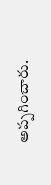అప్పగించారు.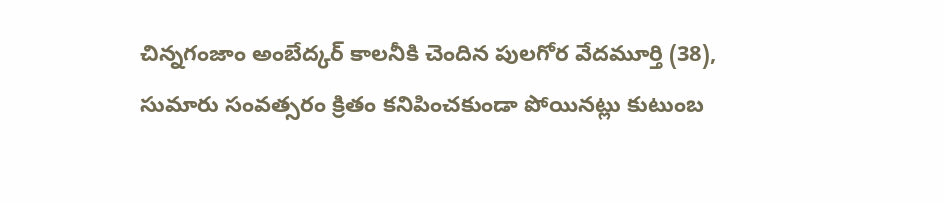చిన్నగంజాం అంబేద్కర్ కాలనీకి చెందిన పులగోర వేదమూర్తి (38),  సుమారు సంవత్సరం క్రితం కనిపించకుండా పోయినట్లు కుటుంబ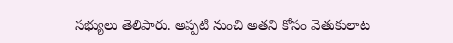సభ్యులు తెలిపారు. అప్పటి నుంచి అతని కోసం వెతుకులాట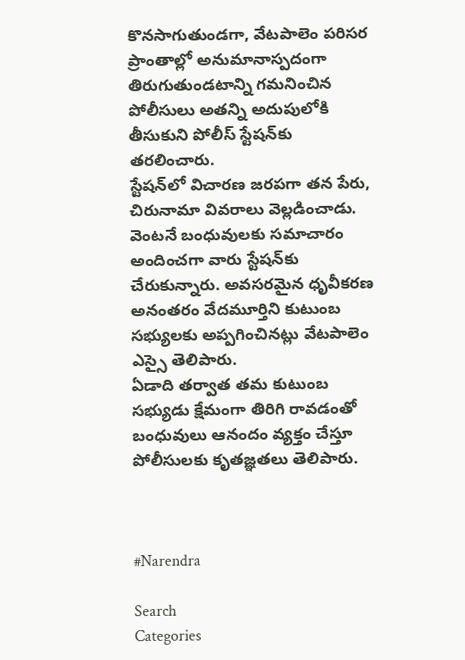కొనసాగుతుండగా, వేటపాలెం పరిసర ప్రాంతాల్లో అనుమానాస్పదంగా తిరుగుతుండటాన్ని గమనించిన పోలీసులు అతన్ని అదుపులోకి తీసుకుని పోలీస్ స్టేషన్‌కు తరలించారు.
స్టేషన్‌లో విచారణ జరపగా తన పేరు, చిరునామా వివరాలు వెల్లడించాడు. వెంటనే బంధువులకు సమాచారం అందించగా వారు స్టేషన్‌కు చేరుకున్నారు. అవసరమైన ధృవీకరణ అనంతరం వేదమూర్తిని కుటుంబ సభ్యులకు అప్పగించినట్లు వేటపాలెం ఎస్సై తెలిపారు.
ఏడాది తర్వాత తమ కుటుంబ సభ్యుడు క్షేమంగా తిరిగి రావడంతో బంధువులు ఆనందం వ్యక్తం చేస్తూ పోలీసులకు కృతజ్ఞతలు తెలిపారు.



#Narendra

Search
Categories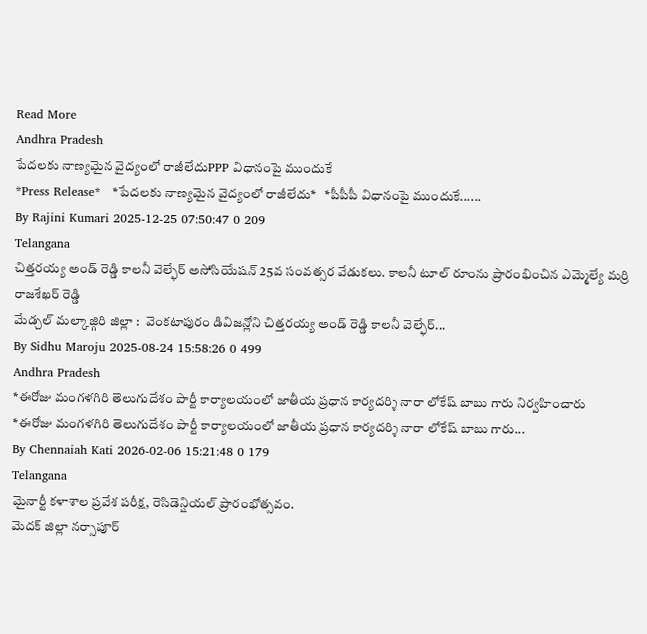Read More
Andhra Pradesh
పేదలకు నాణ్యమైన వైద్యంలో రాజీలేదుPPP విధానంపై ముందుకే
*Press Release*   *పేదలకు నాణ్యమైన వైద్యంలో రాజీలేదు*   *పీపీపీ విధానంపై ముందుకే......
By Rajini Kumari 2025-12-25 07:50:47 0 209
Telangana
చిత్తరయ్య అండ్ రెడ్డి కాలనీ వెల్ఫేర్ అసోసియేషన్ 25వ సంవత్సర వేడుకలు. కాలనీ టూల్ రూంను ప్రారంభించిన ఎమ్మెల్యే మర్రి రాజశేఖర్ రెడ్డి
మేడ్చల్ మల్కాజ్గిరి జిల్లా :  వెంకటాపురం డివిజన్లోని చిత్తరయ్య అండ్ రెడ్డి కాలనీ వెల్ఫేర్...
By Sidhu Maroju 2025-08-24 15:58:26 0 499
Andhra Pradesh
*ఈరోజు మంగళగిరి తెలుగుదేశం పార్టీ కార్యాలయంలో జాతీయ ప్రధాన కార్యదర్శి నారా లోకేష్ బాబు గారు నిర్వహించారు
*ఈరోజు మంగళగిరి తెలుగుదేశం పార్టీ కార్యాలయంలో జాతీయ ప్రధాన కార్యదర్శి నారా లోకేష్ బాబు గారు...
By Chennaiah Kati 2026-02-06 15:21:48 0 179
Telangana
మైనార్టీ కళాశాల ప్రవేశ పరీక్ష, రెసిడెన్షియల్ ప్రారంభోత్సవం.
మెదక్ జిల్లా నర్సాపూర్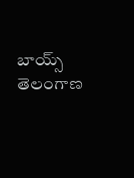బాయ్స్ తెలంగాణ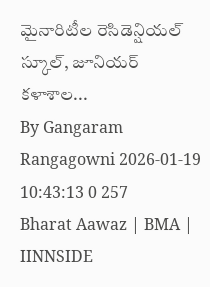మైనారిటీల రెసిడెన్షియల్ స్కూల్, జూనియర్ కళాశాల...
By Gangaram Rangagowni 2026-01-19 10:43:13 0 257
Bharat Aawaz | BMA | IINNSIDE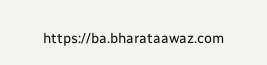https://ba.bharataawaz.com